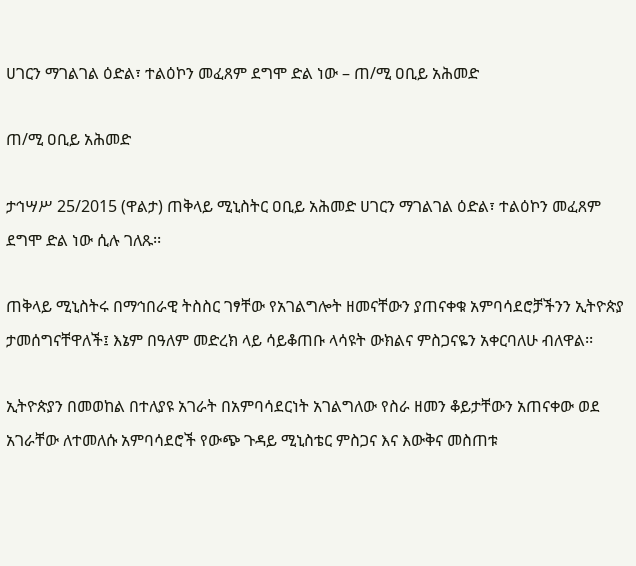ሀገርን ማገልገል ዕድል፣ ተልዕኮን መፈጸም ደግሞ ድል ነው – ጠ/ሚ ዐቢይ አሕመድ

ጠ/ሚ ዐቢይ አሕመድ

ታኅሣሥ 25/2015 (ዋልታ) ጠቅላይ ሚኒስትር ዐቢይ አሕመድ ሀገርን ማገልገል ዕድል፣ ተልዕኮን መፈጸም ደግሞ ድል ነው ሲሉ ገለጹ፡፡

ጠቅላይ ሚኒስትሩ በማኅበራዊ ትስስር ገፃቸው የአገልግሎት ዘመናቸውን ያጠናቀቁ አምባሳደሮቻችንን ኢትዮጵያ ታመሰግናቸዋለች፤ እኔም በዓለም መድረክ ላይ ሳይቆጠቡ ላሳዩት ውክልና ምስጋናዬን አቀርባለሁ ብለዋል፡፡

ኢትዮጵያን በመወከል በተለያዩ አገራት በአምባሳደርነት አገልግለው የስራ ዘመን ቆይታቸውን አጠናቀው ወደ አገራቸው ለተመለሱ አምባሳደሮች የውጭ ጉዳይ ሚኒስቴር ምስጋና እና እውቅና መስጠቱ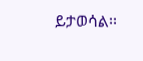ይታወሳል፡፡